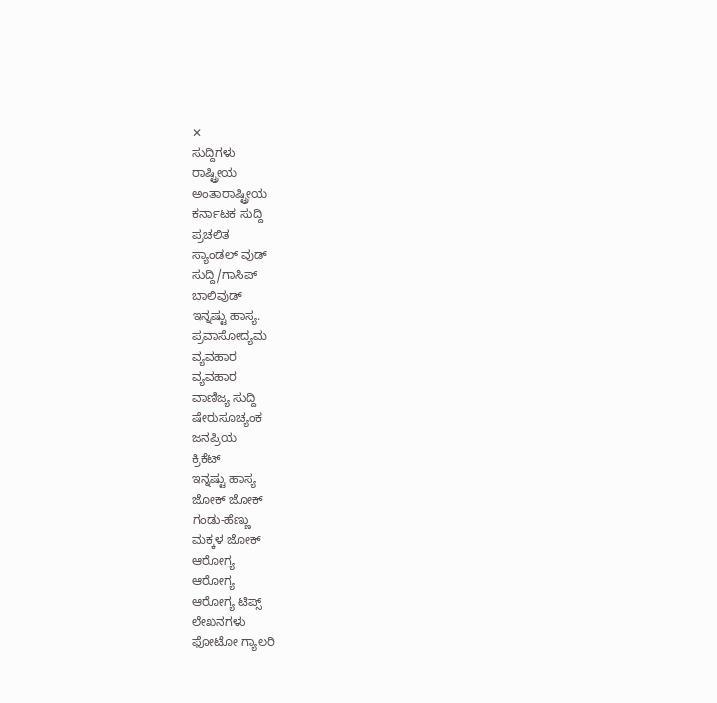✕
ಸುದ್ದಿಗಳು
ರಾಷ್ಟ್ರೀಯ
ಅಂತಾರಾಷ್ಟ್ರೀಯ
ಕರ್ನಾಟಕ ಸುದ್ದಿ
ಪ್ರಚಲಿತ
ಸ್ಯಾಂಡಲ್ ವುಡ್
ಸುದ್ದಿ/ಗಾಸಿಪ್
ಬಾಲಿವುಡ್
ಇನ್ನಷ್ಟು ಹಾಸ್ಯ.
ಪ್ರವಾಸೋದ್ಯಮ
ವ್ಯವಹಾರ
ವ್ಯವಹಾರ
ವಾಣಿಜ್ಯ ಸುದ್ದಿ
ಷೇರುಸೂಚ್ಯಂಕ
ಜನಪ್ರಿಯ
ಕ್ರಿಕೆಟ್
ಇನ್ನಷ್ಟು ಹಾಸ್ಯ
ಜೋಕ್ ಜೋಕ್
ಗಂಡು-ಹೆಣ್ಣು
ಮಕ್ಕಳ ಜೋಕ್
ಆರೋಗ್ಯ
ಆರೋಗ್ಯ
ಆರೋಗ್ಯ ಟಿಪ್ಸ್
ಲೇಖನಗಳು
ಫೋಟೋ ಗ್ಯಾಲರಿ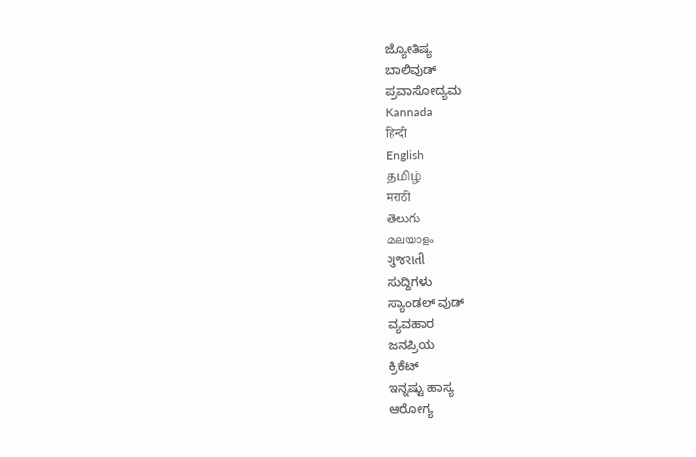ಜ್ಯೋತಿಷ್ಯ
ಬಾಲಿವುಡ್
ಪ್ರವಾಸೋದ್ಯಮ
Kannada
हिन्दी
English
தமிழ்
मराठी
తెలుగు
മലയാളം
ગુજરાતી
ಸುದ್ದಿಗಳು
ಸ್ಯಾಂಡಲ್ ವುಡ್
ವ್ಯವಹಾರ
ಜನಪ್ರಿಯ
ಕ್ರಿಕೆಟ್
ಇನ್ನಷ್ಟು ಹಾಸ್ಯ
ಆರೋಗ್ಯ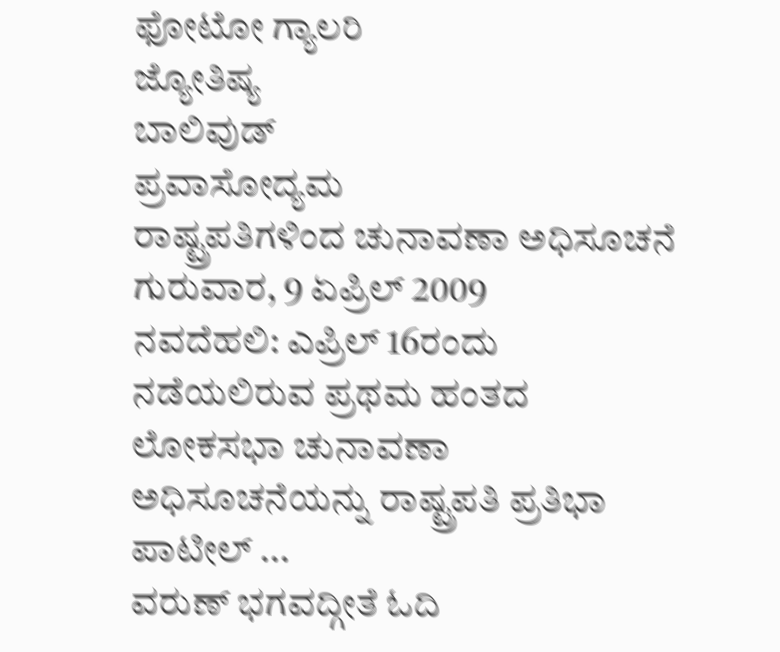ಫೋಟೋ ಗ್ಯಾಲರಿ
ಜ್ಯೋತಿಷ್ಯ
ಬಾಲಿವುಡ್
ಪ್ರವಾಸೋದ್ಯಮ
ರಾಷ್ಟ್ರಪತಿಗಳಿಂದ ಚುನಾವಣಾ ಅಧಿಸೂಚನೆ
ಗುರುವಾರ, 9 ಏಪ್ರಿಲ್ 2009
ನವದೆಹಲಿ: ಎಪ್ರಿಲ್ 16ರಂದು ನಡೆಯಲಿರುವ ಪ್ರಥಮ ಹಂತದ ಲೋಕಸಭಾ ಚುನಾವಣಾ ಅಧಿಸೂಚನೆಯನ್ನು ರಾಷ್ಟ್ರಪತಿ ಪ್ರತಿಭಾ ಪಾಟೀಲ್ ...
ವರುಣ್ ಭಗವದ್ಗೀತೆ ಓದಿ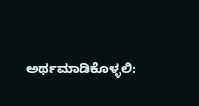ಅರ್ಥಮಾಡಿಕೊಳ್ಳಲಿ: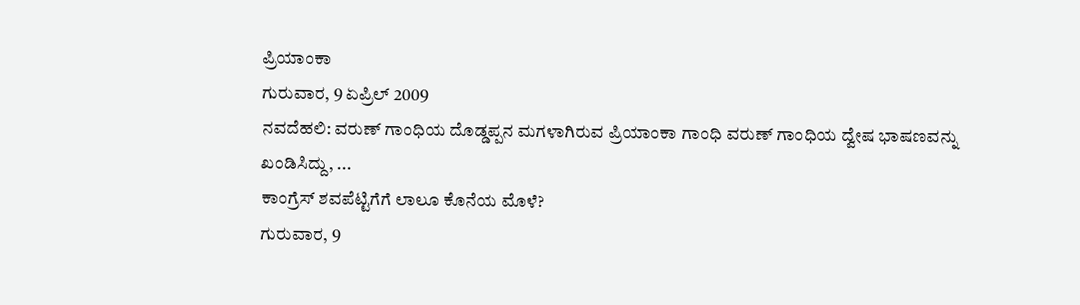ಪ್ರಿಯಾಂಕಾ
ಗುರುವಾರ, 9 ಏಪ್ರಿಲ್ 2009
ನವದೆಹಲಿ: ವರುಣ್ ಗಾಂಧಿಯ ದೊಡ್ಡಪ್ಪನ ಮಗಳಾಗಿರುವ ಪ್ರಿಯಾಂಕಾ ಗಾಂಧಿ ವರುಣ್ ಗಾಂಧಿಯ ದ್ವೇಷ ಭಾಷಣವನ್ನು ಖಂಡಿಸಿದ್ದು, ...
ಕಾಂಗ್ರೆಸ್ ಶವಪೆಟ್ಟಿಗೆಗೆ ಲಾಲೂ ಕೊನೆಯ ಮೊಳೆ?
ಗುರುವಾರ, 9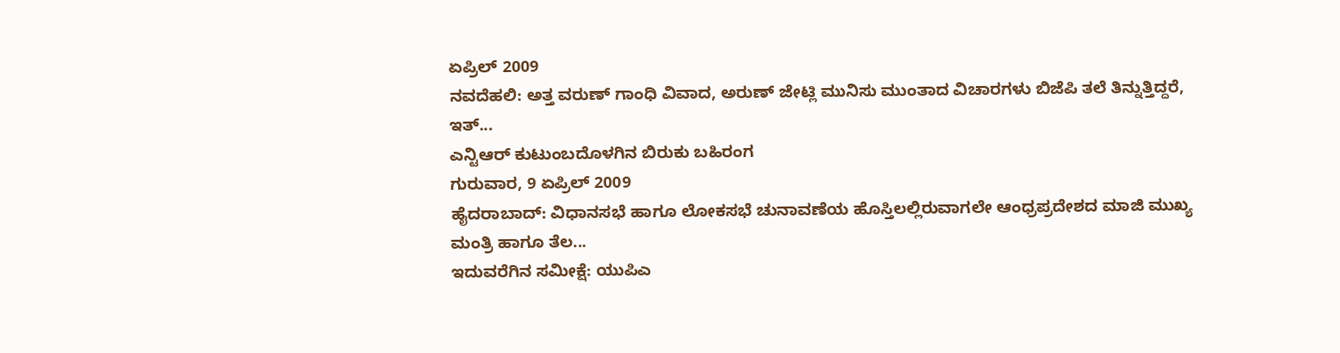ಏಪ್ರಿಲ್ 2009
ನವದೆಹಲಿ: ಅತ್ತ ವರುಣ್ ಗಾಂಧಿ ವಿವಾದ, ಅರುಣ್ ಜೇಟ್ಲಿ ಮುನಿಸು ಮುಂತಾದ ವಿಚಾರಗಳು ಬಿಜೆಪಿ ತಲೆ ತಿನ್ನುತ್ತಿದ್ದರೆ, ಇತ್...
ಎನ್ಟಿಆರ್ ಕುಟುಂಬದೊಳಗಿನ ಬಿರುಕು ಬಹಿರಂಗ
ಗುರುವಾರ, 9 ಏಪ್ರಿಲ್ 2009
ಹೈದರಾಬಾದ್: ವಿಧಾನಸಭೆ ಹಾಗೂ ಲೋಕಸಭೆ ಚುನಾವಣೆಯ ಹೊಸ್ತಿಲಲ್ಲಿರುವಾಗಲೇ ಆಂಧ್ರಪ್ರದೇಶದ ಮಾಜಿ ಮುಖ್ಯ ಮಂತ್ರಿ ಹಾಗೂ ತೆಲ...
ಇದುವರೆಗಿನ ಸಮೀಕ್ಷೆ: ಯುಪಿಎ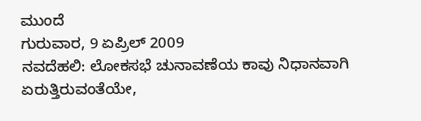ಮುಂದೆ
ಗುರುವಾರ, 9 ಏಪ್ರಿಲ್ 2009
ನವದೆಹಲಿ: ಲೋಕಸಭೆ ಚುನಾವಣೆಯ ಕಾವು ನಿಧಾನವಾಗಿ ಏರುತ್ತಿರುವಂತೆಯೇ,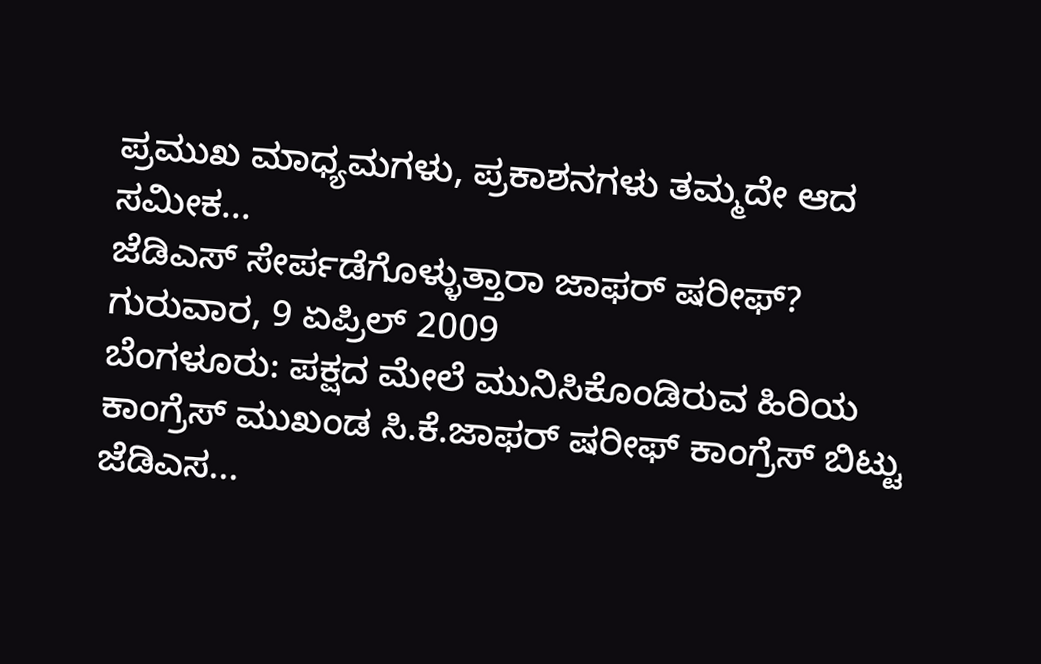ಪ್ರಮುಖ ಮಾಧ್ಯಮಗಳು, ಪ್ರಕಾಶನಗಳು ತಮ್ಮದೇ ಆದ ಸಮೀಕ...
ಜೆಡಿಎಸ್ ಸೇರ್ಪಡೆಗೊಳ್ಳುತ್ತಾರಾ ಜಾಫರ್ ಷರೀಫ್?
ಗುರುವಾರ, 9 ಏಪ್ರಿಲ್ 2009
ಬೆಂಗಳೂರು: ಪಕ್ಷದ ಮೇಲೆ ಮುನಿಸಿಕೊಂಡಿರುವ ಹಿರಿಯ ಕಾಂಗ್ರೆಸ್ ಮುಖಂಡ ಸಿ.ಕೆ.ಜಾಫರ್ ಷರೀಫ್ ಕಾಂಗ್ರೆಸ್ ಬಿಟ್ಟು ಜೆಡಿಎಸ...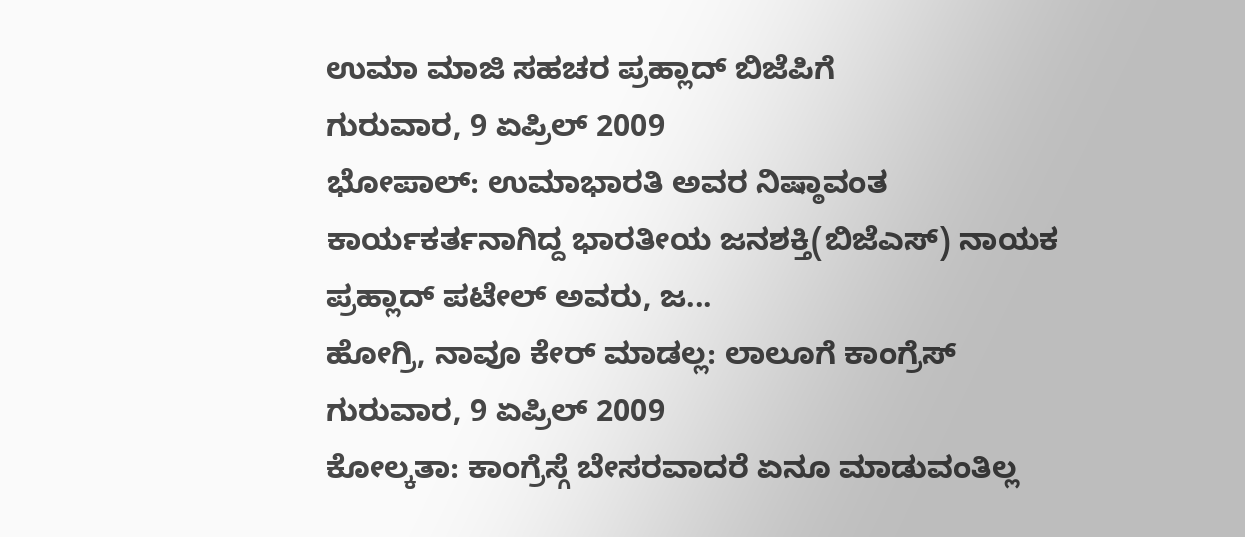ಉಮಾ ಮಾಜಿ ಸಹಚರ ಪ್ರಹ್ಲಾದ್ ಬಿಜೆಪಿಗೆ
ಗುರುವಾರ, 9 ಏಪ್ರಿಲ್ 2009
ಭೋಪಾಲ್: ಉಮಾಭಾರತಿ ಅವರ ನಿಷ್ಠಾವಂತ ಕಾರ್ಯಕರ್ತನಾಗಿದ್ದ ಭಾರತೀಯ ಜನಶಕ್ತಿ(ಬಿಜೆಎಸ್) ನಾಯಕ ಪ್ರಹ್ಲಾದ್ ಪಟೇಲ್ ಅವರು, ಜ...
ಹೋಗ್ರಿ, ನಾವೂ ಕೇರ್ ಮಾಡಲ್ಲ: ಲಾಲೂಗೆ ಕಾಂಗ್ರೆಸ್
ಗುರುವಾರ, 9 ಏಪ್ರಿಲ್ 2009
ಕೋಲ್ಕತಾ: ಕಾಂಗ್ರೆಸ್ಗೆ ಬೇಸರವಾದರೆ ಏನೂ ಮಾಡುವಂತಿಲ್ಲ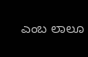ಎಂಬ ಲಾಲೂ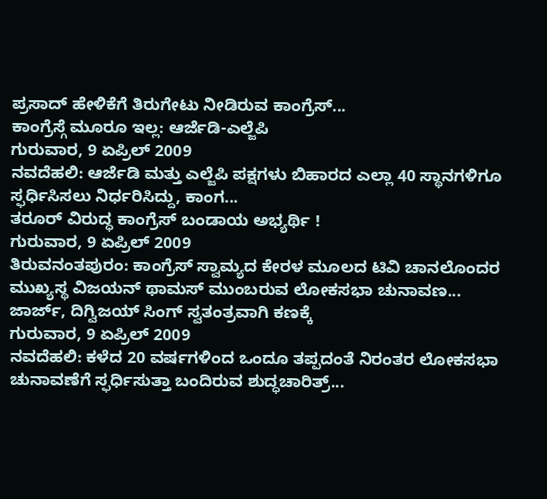ಪ್ರಸಾದ್ ಹೇಳಿಕೆಗೆ ತಿರುಗೇಟು ನೀಡಿರುವ ಕಾಂಗ್ರೆಸ್...
ಕಾಂಗ್ರೆಸ್ಗೆ ಮೂರೂ ಇಲ್ಲ: ಆರ್ಜೆಡಿ-ಎಲ್ಜೆಪಿ
ಗುರುವಾರ, 9 ಏಪ್ರಿಲ್ 2009
ನವದೆಹಲಿ: ಆರ್ಜೆಡಿ ಮತ್ತು ಎಲ್ಜೆಪಿ ಪಕ್ಷಗಳು ಬಿಹಾರದ ಎಲ್ಲಾ 40 ಸ್ಥಾನಗಳಿಗೂ ಸ್ಫರ್ಧಿಸಿಸಲು ನಿರ್ಧರಿಸಿದ್ದು, ಕಾಂಗ...
ತರೂರ್ ವಿರುದ್ಧ ಕಾಂಗ್ರೆಸ್ ಬಂಡಾಯ ಅಭ್ಯರ್ಥಿ !
ಗುರುವಾರ, 9 ಏಪ್ರಿಲ್ 2009
ತಿರುವನಂತಪುರಂ: ಕಾಂಗ್ರೆಸ್ ಸ್ವಾಮ್ಯದ ಕೇರಳ ಮೂಲದ ಟಿವಿ ಚಾನಲೊಂದರ ಮುಖ್ಯಸ್ಥ ವಿಜಯನ್ ಥಾಮಸ್ ಮುಂಬರುವ ಲೋಕಸಭಾ ಚುನಾವಣ...
ಜಾರ್ಜ್, ದಿಗ್ವಿಜಯ್ ಸಿಂಗ್ ಸ್ವತಂತ್ರವಾಗಿ ಕಣಕ್ಕೆ
ಗುರುವಾರ, 9 ಏಪ್ರಿಲ್ 2009
ನವದೆಹಲಿ: ಕಳೆದ 20 ವರ್ಷಗಳಿಂದ ಒಂದೂ ತಪ್ಪದಂತೆ ನಿರಂತರ ಲೋಕಸಭಾ ಚುನಾವಣೆಗೆ ಸ್ಫರ್ಧಿಸುತ್ತಾ ಬಂದಿರುವ ಶುದ್ಧಚಾರಿತ್ರ್...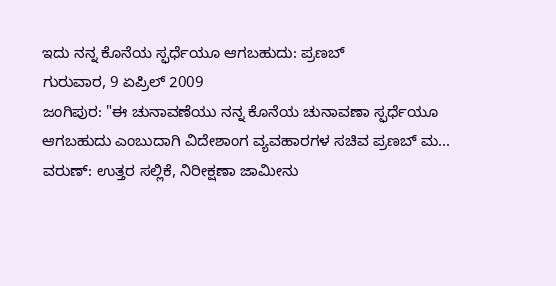ಇದು ನನ್ನ ಕೊನೆಯ ಸ್ಫರ್ಧೆಯೂ ಆಗಬಹುದು: ಪ್ರಣಬ್
ಗುರುವಾರ, 9 ಏಪ್ರಿಲ್ 2009
ಜಂಗಿಪುರ: "ಈ ಚುನಾವಣೆಯು ನನ್ನ ಕೊನೆಯ ಚುನಾವಣಾ ಸ್ಫರ್ಧೆಯೂ ಆಗಬಹುದು ಎಂಬುದಾಗಿ ವಿದೇಶಾಂಗ ವ್ಯವಹಾರಗಳ ಸಚಿವ ಪ್ರಣಬ್ ಮ...
ವರುಣ್: ಉತ್ತರ ಸಲ್ಲಿಕೆ, ನಿರೀಕ್ಷಣಾ ಜಾಮೀನು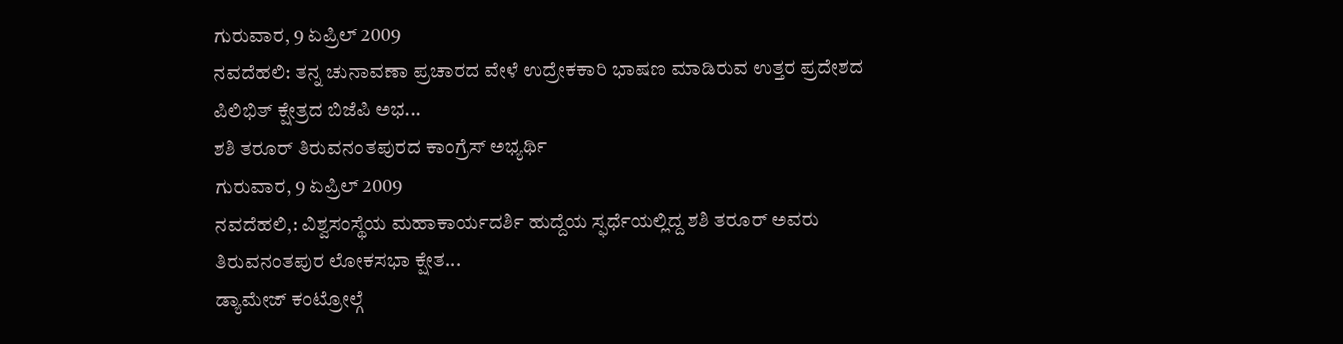ಗುರುವಾರ, 9 ಏಪ್ರಿಲ್ 2009
ನವದೆಹಲಿ: ತನ್ನ ಚುನಾವಣಾ ಪ್ರಚಾರದ ವೇಳೆ ಉದ್ರೇಕಕಾರಿ ಭಾಷಣ ಮಾಡಿರುವ ಉತ್ತರ ಪ್ರದೇಶದ ಪಿಲಿಭಿತ್ ಕ್ಷೇತ್ರದ ಬಿಜೆಪಿ ಅಭ...
ಶಶಿ ತರೂರ್ ತಿರುವನಂತಪುರದ ಕಾಂಗ್ರೆಸ್ ಅಭ್ಯರ್ಥಿ
ಗುರುವಾರ, 9 ಏಪ್ರಿಲ್ 2009
ನವದೆಹಲಿ,: ವಿಶ್ವಸಂಸ್ಥೆಯ ಮಹಾಕಾರ್ಯದರ್ಶಿ ಹುದ್ದೆಯ ಸ್ಫರ್ಧೆಯಲ್ಲಿದ್ದ ಶಶಿ ತರೂರ್ ಅವರು ತಿರುವನಂತಪುರ ಲೋಕಸಭಾ ಕ್ಷೇತ...
ಡ್ಯಾಮೇಜ್ ಕಂಟ್ರೋಲ್ಗೆ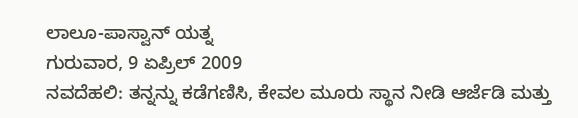ಲಾಲೂ-ಪಾಸ್ವಾನ್ ಯತ್ನ
ಗುರುವಾರ, 9 ಏಪ್ರಿಲ್ 2009
ನವದೆಹಲಿ: ತನ್ನನ್ನು ಕಡೆಗಣಿಸಿ, ಕೇವಲ ಮೂರು ಸ್ಥಾನ ನೀಡಿ ಆರ್ಜೆಡಿ ಮತ್ತು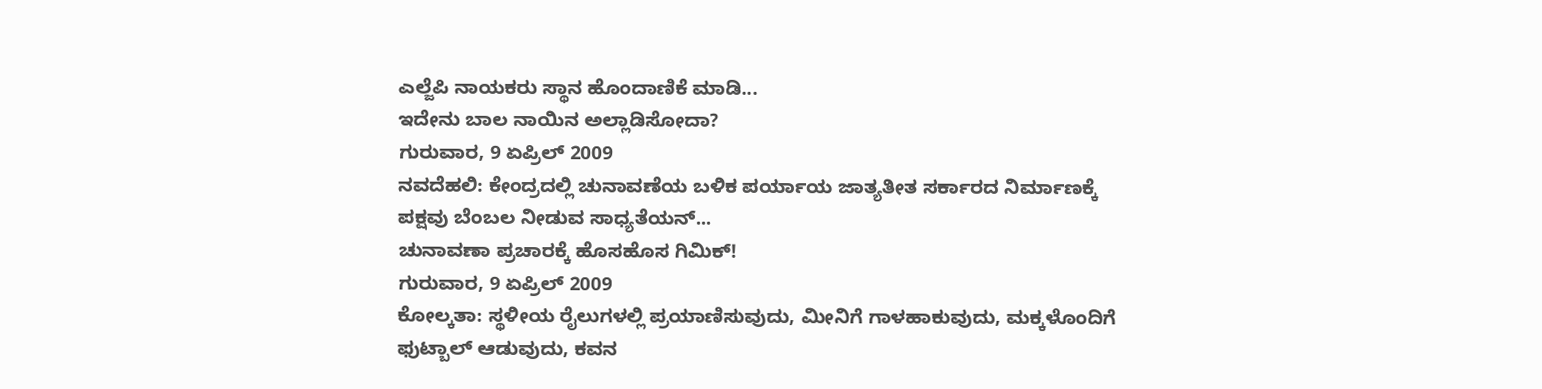ಎಲ್ಜೆಪಿ ನಾಯಕರು ಸ್ಥಾನ ಹೊಂದಾಣಿಕೆ ಮಾಡಿ...
ಇದೇನು ಬಾಲ ನಾಯಿನ ಅಲ್ಲಾಡಿಸೋದಾ?
ಗುರುವಾರ, 9 ಏಪ್ರಿಲ್ 2009
ನವದೆಹಲಿ: ಕೇಂದ್ರದಲ್ಲಿ ಚುನಾವಣೆಯ ಬಳಿಕ ಪರ್ಯಾಯ ಜಾತ್ಯತೀತ ಸರ್ಕಾರದ ನಿರ್ಮಾಣಕ್ಕೆ ಪಕ್ಷವು ಬೆಂಬಲ ನೀಡುವ ಸಾಧ್ಯತೆಯನ್...
ಚುನಾವಣಾ ಪ್ರಚಾರಕ್ಕೆ ಹೊಸಹೊಸ ಗಿಮಿಕ್!
ಗುರುವಾರ, 9 ಏಪ್ರಿಲ್ 2009
ಕೋಲ್ಕತಾ: ಸ್ಥಳೀಯ ರೈಲುಗಳಲ್ಲಿ ಪ್ರಯಾಣಿಸುವುದು, ಮೀನಿಗೆ ಗಾಳಹಾಕುವುದು, ಮಕ್ಕಳೊಂದಿಗೆ ಫುಟ್ಬಾಲ್ ಆಡುವುದು, ಕವನ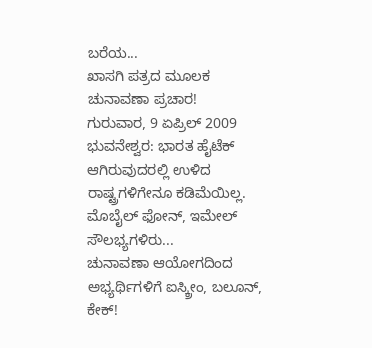ಬರೆಯ...
ಖಾಸಗಿ ಪತ್ರದ ಮೂಲಕ ಚುನಾವಣಾ ಪ್ರಚಾರ!
ಗುರುವಾರ, 9 ಏಪ್ರಿಲ್ 2009
ಭುವನೇಶ್ವರ: ಭಾರತ ಹೈಟೆಕ್ ಆಗಿರುವುದರಲ್ಲಿ ಉಳಿದ ರಾಷ್ಟ್ರಗಳಿಗೇನೂ ಕಡಿಮೆಯಿಲ್ಲ. ಮೊಬೈಲ್ ಫೋನ್, ಇಮೇಲ್ ಸೌಲಭ್ಯಗಳಿರು...
ಚುನಾವಣಾ ಆಯೋಗದಿಂದ ಅಭ್ಯರ್ಥಿಗಳಿಗೆ ಐಸ್ಕ್ರೀಂ, ಬಲೂನ್, ಕೇಕ್!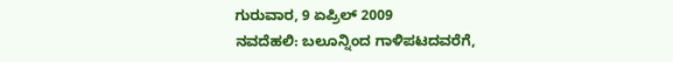ಗುರುವಾರ, 9 ಏಪ್ರಿಲ್ 2009
ನವದೆಹಲಿ: ಬಲೂನ್ನಿಂದ ಗಾಳಿಪಟದವರೆಗೆ,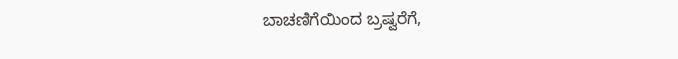ಬಾಚಣಿಗೆಯಿಂದ ಬ್ರಷ್ವರೆಗೆ,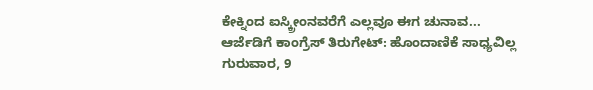ಕೇಕ್ನಿಂದ ಐಸ್ಕ್ರೀಂನವರೆಗೆ ಎಲ್ಲವೂ ಈಗ ಚುನಾವ...
ಆರ್ಜೆಡಿಗೆ ಕಾಂಗ್ರೆಸ್ ತಿರುಗೇಟ್: ಹೊಂದಾಣಿಕೆ ಸಾಧ್ಯವಿಲ್ಲ
ಗುರುವಾರ, 9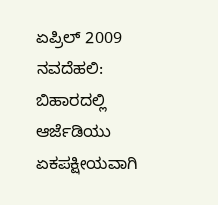ಏಪ್ರಿಲ್ 2009
ನವದೆಹಲಿ: ಬಿಹಾರದಲ್ಲಿ ಆರ್ಜೆಡಿಯು ಏಕಪಕ್ಷೀಯವಾಗಿ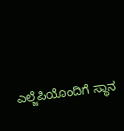ಎಲ್ಜೆಪಿಯೊಂದಿಗೆ ಸ್ಥಾನ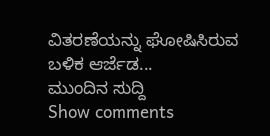ವಿತರಣೆಯನ್ನು ಘೋಷಿಸಿರುವ ಬಳಿಕ ಆರ್ಜೆಡ...
ಮುಂದಿನ ಸುದ್ದಿ
Show comments